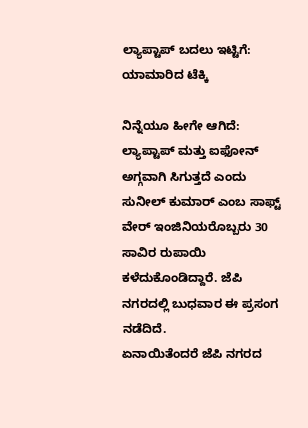ಲ್ಯಾಪ್ಟಾಪ್ ಬದಲು ಇಟ್ಟಿಗೆ: ಯಾಮಾರಿದ ಟೆಕ್ಕಿ

ನಿನ್ನೆಯೂ ಹೀಗೇ ಆಗಿದೆ: ಲ್ಯಾಪ್ಟಾಪ್ ಮತ್ತು ಐಫೋನ್ ಅಗ್ಗವಾಗಿ ಸಿಗುತ್ತದೆ ಎಂದು ಸುನೀಲ್ ಕುಮಾರ್ ಎಂಬ ಸಾಫ್ಟ್ ವೇರ್ ಇಂಜಿನಿಯರೊಬ್ಬರು 30 ಸಾವಿರ ರುಪಾಯಿ ಕಳೆದುಕೊಂಡಿದ್ದಾರೆ. ಜೆಪಿ ನಗರದಲ್ಲಿ ಬುಧವಾರ ಈ ಪ್ರಸಂಗ ನಡೆದಿದೆ.
ಏನಾಯಿತೆಂದರೆ ಜೆಪಿ ನಗರದ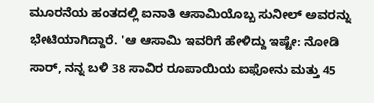ಮೂರನೆಯ ಹಂತದಲ್ಲಿ ಐನಾತಿ ಆಸಾಮಿಯೊಬ್ಬ ಸುನೀಲ್ ಅವರನ್ನು ಭೇಟಿಯಾಗಿದ್ದಾರೆ. 'ಆ ಆಸಾಮಿ ಇವರಿಗೆ ಹೇಳಿದ್ದು ಇಷ್ಟೇ: ನೋಡಿ ಸಾರ್, ನನ್ನ ಬಳಿ 38 ಸಾವಿರ ರೂಪಾಯಿಯ ಐಫೋನು ಮತ್ತು 45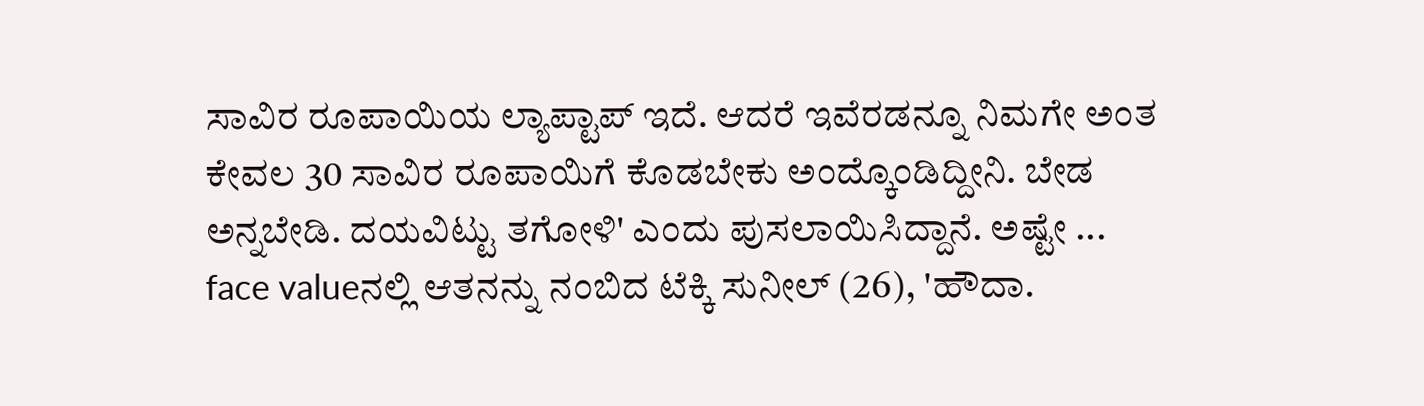ಸಾವಿರ ರೂಪಾಯಿಯ ಲ್ಯಾಪ್ಟಾಪ್ ಇದೆ. ಆದರೆ ಇವೆರಡನ್ನೂ ನಿಮಗೇ ಅಂತ ಕೇವಲ 30 ಸಾವಿರ ರೂಪಾಯಿಗೆ ಕೊಡಬೇಕು ಅಂದ್ಕೊಂಡಿದ್ದೀನಿ. ಬೇಡ ಅನ್ನಬೇಡಿ. ದಯವಿಟ್ಟು ತಗೋಳಿ' ಎಂದು ಪುಸಲಾಯಿಸಿದ್ದಾನೆ. ಅಷ್ಟೇ ...
face valueನಲ್ಲಿ ಆತನನ್ನು ನಂಬಿದ ಟೆಕ್ಕಿ ಸುನೀಲ್ (26), 'ಹೌದಾ.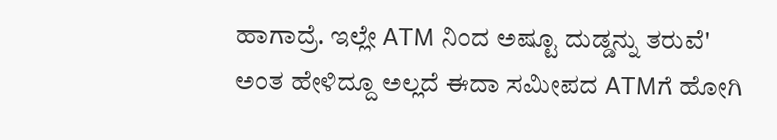ಹಾಗಾದ್ರೆ. ಇಲ್ಲೇ ATM ನಿಂದ ಅಷ್ಟೂ ದುಡ್ಡನ್ನು ತರುವೆ' ಅಂತ ಹೇಳಿದ್ದೂ ಅಲ್ಲದೆ ಈದಾ ಸಮೀಪದ ATMಗೆ ಹೋಗಿ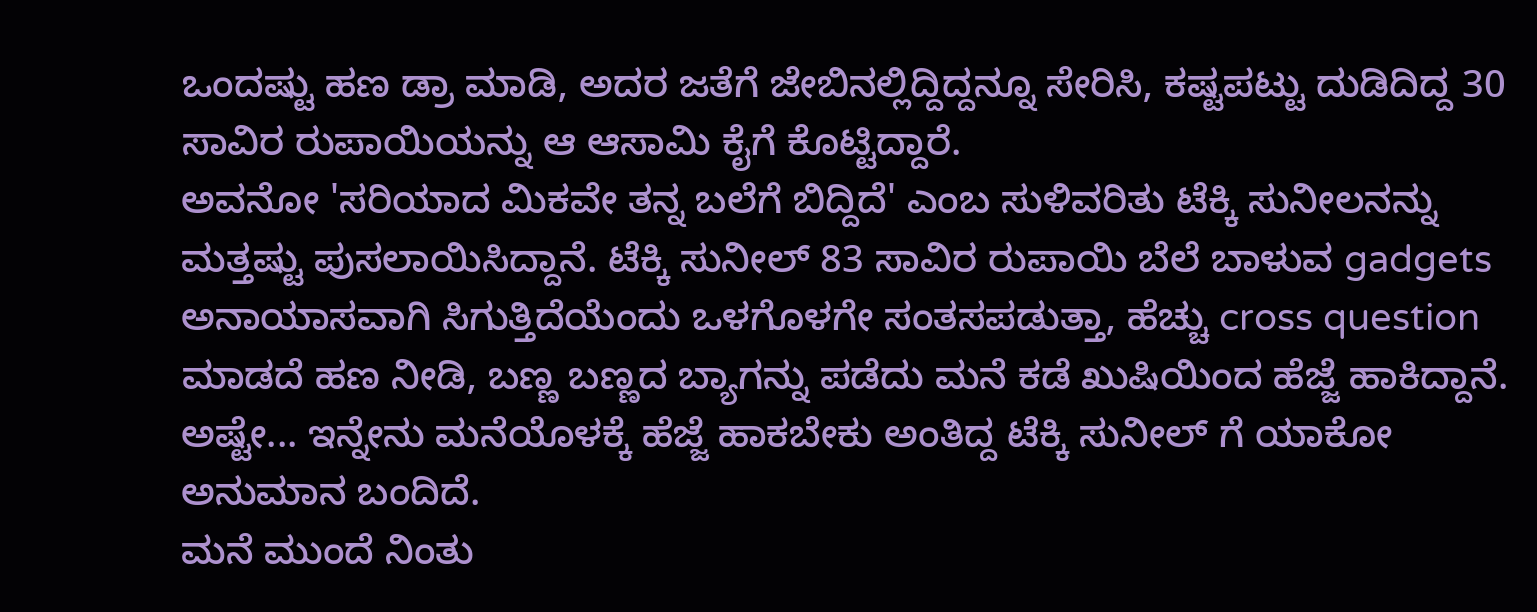ಒಂದಷ್ಟು ಹಣ ಡ್ರಾ ಮಾಡಿ, ಅದರ ಜತೆಗೆ ಜೇಬಿನಲ್ಲಿದ್ದಿದ್ದನ್ನೂ ಸೇರಿಸಿ, ಕಷ್ಟಪಟ್ಟು ದುಡಿದಿದ್ದ 30 ಸಾವಿರ ರುಪಾಯಿಯನ್ನು ಆ ಆಸಾಮಿ ಕೈಗೆ ಕೊಟ್ಟಿದ್ದಾರೆ.
ಅವನೋ 'ಸರಿಯಾದ ಮಿಕವೇ ತನ್ನ ಬಲೆಗೆ ಬಿದ್ದಿದೆ' ಎಂಬ ಸುಳಿವರಿತು ಟೆಕ್ಕಿ ಸುನೀಲನನ್ನು ಮತ್ತಷ್ಟು ಪುಸಲಾಯಿಸಿದ್ದಾನೆ. ಟೆಕ್ಕಿ ಸುನೀಲ್ 83 ಸಾವಿರ ರುಪಾಯಿ ಬೆಲೆ ಬಾಳುವ gadgets ಅನಾಯಾಸವಾಗಿ ಸಿಗುತ್ತಿದೆಯೆಂದು ಒಳಗೊಳಗೇ ಸಂತಸಪಡುತ್ತಾ, ಹೆಚ್ಚು cross question ಮಾಡದೆ ಹಣ ನೀಡಿ, ಬಣ್ಣ ಬಣ್ಣದ ಬ್ಯಾಗನ್ನು ಪಡೆದು ಮನೆ ಕಡೆ ಖುಷಿಯಿಂದ ಹೆಜ್ಜೆ ಹಾಕಿದ್ದಾನೆ. ಅಷ್ಟೇ... ಇನ್ನೇನು ಮನೆಯೊಳಕ್ಕೆ ಹೆಜ್ಜೆ ಹಾಕಬೇಕು ಅಂತಿದ್ದ ಟೆಕ್ಕಿ ಸುನೀಲ್ ಗೆ ಯಾಕೋ ಅನುಮಾನ ಬಂದಿದೆ.
ಮನೆ ಮುಂದೆ ನಿಂತು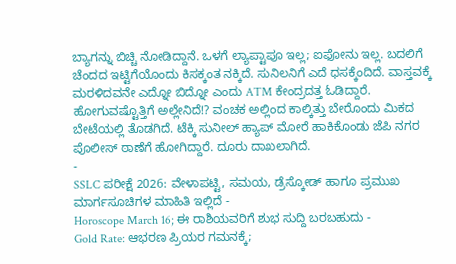ಬ್ಯಾಗನ್ನು ಬಿಚ್ಚಿ ನೋಡಿದ್ದಾನೆ. ಒಳಗೆ ಲ್ಯಾಪ್ಟಾಪೂ ಇಲ್ಲ; ಐಫೋನು ಇಲ್ಲ. ಬದಲಿಗೆ ಚೆಂದದ ಇಟ್ಟಿಗೆಯೊಂದು ಕಿಸಕ್ಕಂತ ನಕ್ಕಿದೆ. ಸುನಿಲನಿಗೆ ಎದೆ ಧಸಕ್ಕೆಂದಿದೆ. ವಾಸ್ತವಕ್ಕೆ ಮರಳಿದವನೇ ಎದ್ನೋ ಬಿದ್ನೋ ಎಂದು ATM ಕೇಂದ್ರದತ್ತ ಓಡಿದ್ದಾರೆ. ಹೋಗುವಷ್ಟೊತ್ತಿಗೆ ಅಲ್ಲೇನಿದೆ!? ವಂಚಕ ಅಲ್ಲಿಂದ ಕಾಲ್ಕಿತ್ತು ಬೇರೊಂದು ಮಿಕದ ಬೇಟೆಯಲ್ಲಿ ತೊಡಗಿದೆ. ಟೆಕ್ಕಿ ಸುನೀಲ್ ಹ್ಯಾಪ್ ಮೋರೆ ಹಾಕಿಕೊಂಡು ಜೆಪಿ ನಗರ ಪೊಲೀಸ್ ಠಾಣೆಗೆ ಹೋಗಿದ್ದಾರೆ. ದೂರು ದಾಖಲಾಗಿದೆ.
-
SSLC ಪರೀಕ್ಷೆ 2026: ವೇಳಾಪಟ್ಟಿ, ಸಮಯ, ಡ್ರೆಸ್ಕೋಡ್ ಹಾಗೂ ಪ್ರಮುಖ ಮಾರ್ಗಸೂಚಿಗಳ ಮಾಹಿತಿ ಇಲ್ಲಿದೆ -
Horoscope March 16; ಈ ರಾಶಿಯವರಿಗೆ ಶುಭ ಸುದ್ದಿ ಬರಬಹುದು -
Gold Rate: ಆಭರಣ ಪ್ರಿಯರ ಗಮನಕ್ಕೆ;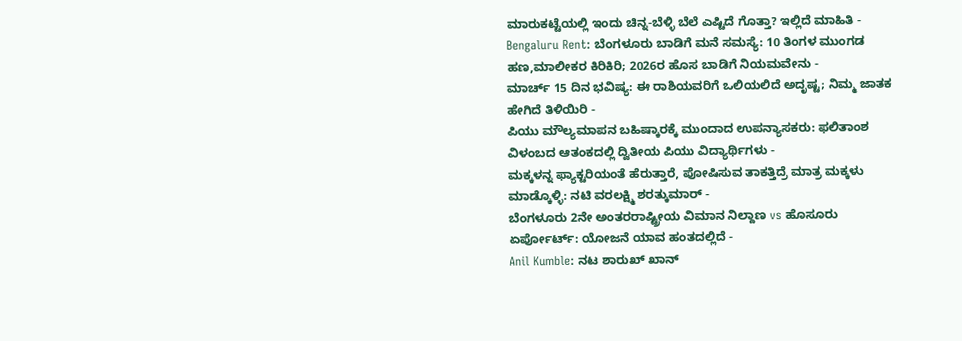ಮಾರುಕಟ್ಟೆಯಲ್ಲಿ ಇಂದು ಚಿನ್ನ-ಬೆಳ್ಳಿ ಬೆಲೆ ಎಷ್ಟಿದೆ ಗೊತ್ತಾ? ಇಲ್ಲಿದೆ ಮಾಹಿತಿ -
Bengaluru Rent: ಬೆಂಗಳೂರು ಬಾಡಿಗೆ ಮನೆ ಸಮಸ್ಯೆ: 10 ತಿಂಗಳ ಮುಂಗಡ ಹಣ,ಮಾಲೀಕರ ಕಿರಿಕಿರಿ; 2026ರ ಹೊಸ ಬಾಡಿಗೆ ನಿಯಮವೇನು -
ಮಾರ್ಚ್ 15 ದಿನ ಭವಿಷ್ಯ: ಈ ರಾಶಿಯವರಿಗೆ ಒಲಿಯಲಿದೆ ಅದೃಷ್ಟ; ನಿಮ್ಮ ಜಾತಕ ಹೇಗಿದೆ ತಿಳಿಯಿರಿ -
ಪಿಯು ಮೌಲ್ಯಮಾಪನ ಬಹಿಷ್ಕಾರಕ್ಕೆ ಮುಂದಾದ ಉಪನ್ಯಾಸಕರು: ಫಲಿತಾಂಶ ವಿಳಂಬದ ಆತಂಕದಲ್ಲಿ ದ್ವಿತೀಯ ಪಿಯು ವಿದ್ಯಾರ್ಥಿಗಳು -
ಮಕ್ಕಳನ್ನ ಫ್ಯಾಕ್ಟರಿಯಂತೆ ಹೆರುತ್ತಾರೆ, ಪೋಷಿಸುವ ತಾಕತ್ತಿದ್ರೆ ಮಾತ್ರ ಮಕ್ಕಳು ಮಾಡ್ಕೊಳ್ಳಿ: ನಟಿ ವರಲಕ್ಷ್ಮಿ ಶರತ್ಕುಮಾರ್ -
ಬೆಂಗಳೂರು 2ನೇ ಅಂತರರಾಷ್ಟ್ರೀಯ ವಿಮಾನ ನಿಲ್ದಾಣ vs ಹೊಸೂರು ಏರ್ಪೋರ್ಟ್: ಯೋಜನೆ ಯಾವ ಹಂತದಲ್ಲಿದೆ -
Anil Kumble: ನಟ ಶಾರುಖ್ ಖಾನ್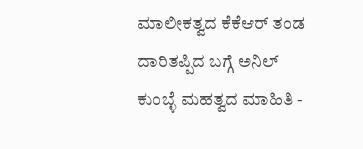ಮಾಲೀಕತ್ವದ ಕೆಕೆಆರ್ ತಂಡ ದಾರಿತಪ್ಪಿದ ಬಗ್ಗೆ ಅನಿಲ್ ಕುಂಬ್ಳೆ ಮಹತ್ವದ ಮಾಹಿತಿ -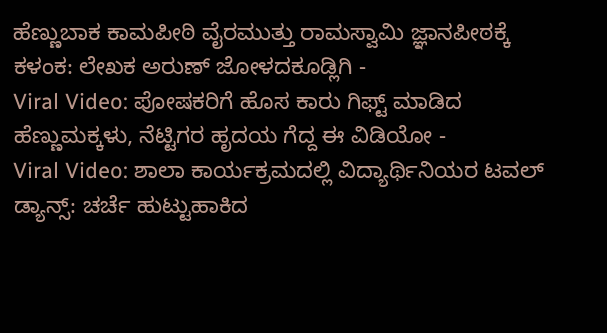ಹೆಣ್ಣುಬಾಕ ಕಾಮಪೀಠಿ ವೈರಮುತ್ತು ರಾಮಸ್ವಾಮಿ ಜ್ಞಾನಪೀಠಕ್ಕೆ ಕಳಂಕ: ಲೇಖಕ ಅರುಣ್ ಜೋಳದಕೂಡ್ಲಿಗಿ -
Viral Video: ಪೋಷಕರಿಗೆ ಹೊಸ ಕಾರು ಗಿಫ್ಟ್ ಮಾಡಿದ ಹೆಣ್ಣುಮಕ್ಕಳು, ನೆಟ್ಟಿಗರ ಹೃದಯ ಗೆದ್ದ ಈ ವಿಡಿಯೋ -
Viral Video: ಶಾಲಾ ಕಾರ್ಯಕ್ರಮದಲ್ಲಿ ವಿದ್ಯಾರ್ಥಿನಿಯರ ಟವಲ್ ಡ್ಯಾನ್ಸ್: ಚರ್ಚೆ ಹುಟ್ಟುಹಾಕಿದ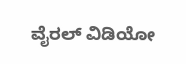ವೈರಲ್ ವಿಡಿಯೋ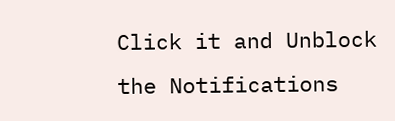Click it and Unblock the Notifications